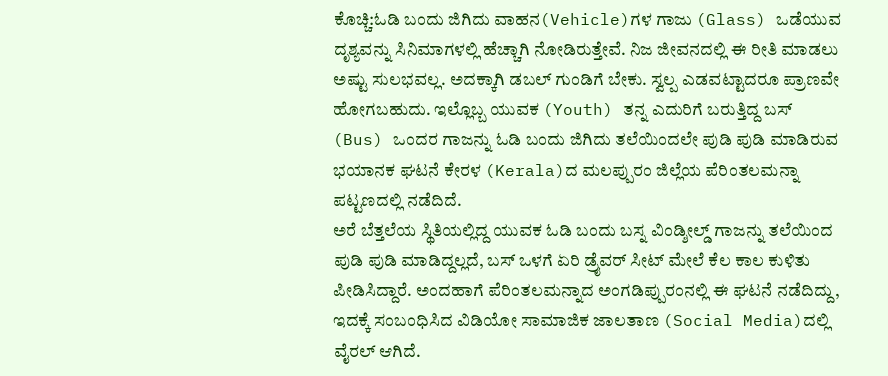ಕೊಚ್ಚಿ:ಓಡಿ ಬಂದು ಜಿಗಿದು ವಾಹನ(Vehicle)ಗಳ ಗಾಜು (Glass) ಒಡೆಯುವ ದೃಶ್ಯವನ್ನು ಸಿನಿಮಾಗಳಲ್ಲಿ ಹೆಚ್ಚಾಗಿ ನೋಡಿರುತ್ತೇವೆ. ನಿಜ ಜೀವನದಲ್ಲಿ ಈ ರೀತಿ ಮಾಡಲು ಅಷ್ಟು ಸುಲಭವಲ್ಲ. ಅದಕ್ಕಾಗಿ ಡಬಲ್ ಗುಂಡಿಗೆ ಬೇಕು. ಸ್ವಲ್ಪ ಎಡವಟ್ಟಾದರೂ ಪ್ರಾಣವೇ ಹೋಗಬಹುದು. ಇಲ್ಲೊಬ್ಬ ಯುವಕ (Youth) ತನ್ನ ಎದುರಿಗೆ ಬರುತ್ತಿದ್ದ ಬಸ್ (Bus) ಒಂದರ ಗಾಜನ್ನು ಓಡಿ ಬಂದು ಜಿಗಿದು ತಲೆಯಿಂದಲೇ ಪುಡಿ ಪುಡಿ ಮಾಡಿರುವ ಭಯಾನಕ ಘಟನೆ ಕೇರಳ (Kerala)ದ ಮಲಪ್ಪುರಂ ಜಿಲ್ಲೆಯ ಪೆರಿಂತಲಮನ್ನಾ ಪಟ್ಟಣದಲ್ಲಿ ನಡೆದಿದೆ.
ಅರೆ ಬೆತ್ತಲೆಯ ಸ್ಥಿತಿಯಲ್ಲಿದ್ದ ಯುವಕ ಓಡಿ ಬಂದು ಬಸ್ನ ವಿಂಡ್ಶೀಲ್ಡ್ ಗಾಜನ್ನು ತಲೆಯಿಂದ ಪುಡಿ ಪುಡಿ ಮಾಡಿದ್ದಲ್ಲದೆ, ಬಸ್ ಒಳಗೆ ಏರಿ ಡ್ರೈವರ್ ಸೀಟ್ ಮೇಲೆ ಕೆಲ ಕಾಲ ಕುಳಿತು ಪೀಡಿಸಿದ್ದಾರೆ. ಅಂದಹಾಗೆ ಪೆರಿಂತಲಮನ್ನಾದ ಅಂಗಡಿಪ್ಪುರಂನಲ್ಲಿ ಈ ಘಟನೆ ನಡೆದಿದ್ದು, ಇದಕ್ಕೆ ಸಂಬಂಧಿಸಿದ ವಿಡಿಯೋ ಸಾಮಾಜಿಕ ಜಾಲತಾಣ (Social Media)ದಲ್ಲಿ ವೈರಲ್ ಆಗಿದೆ.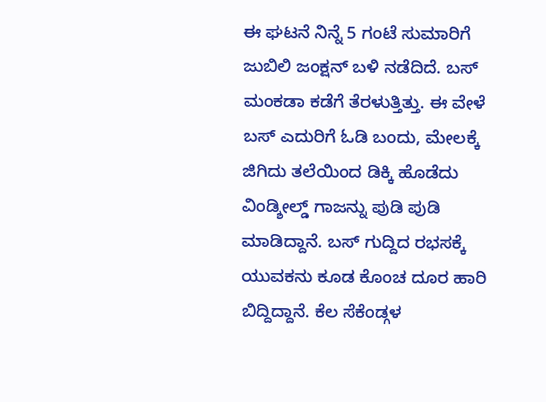ಈ ಘಟನೆ ನಿನ್ನೆ 5 ಗಂಟೆ ಸುಮಾರಿಗೆ ಜುಬಿಲಿ ಜಂಕ್ಷನ್ ಬಳಿ ನಡೆದಿದೆ. ಬಸ್ ಮಂಕಡಾ ಕಡೆಗೆ ತೆರಳುತ್ತಿತ್ತು. ಈ ವೇಳೆ ಬಸ್ ಎದುರಿಗೆ ಓಡಿ ಬಂದು, ಮೇಲಕ್ಕೆ ಜಿಗಿದು ತಲೆಯಿಂದ ಡಿಕ್ಕಿ ಹೊಡೆದು ವಿಂಡ್ಶೀಲ್ಡ್ ಗಾಜನ್ನು ಪುಡಿ ಪುಡಿ ಮಾಡಿದ್ದಾನೆ. ಬಸ್ ಗುದ್ದಿದ ರಭಸಕ್ಕೆ ಯುವಕನು ಕೂಡ ಕೊಂಚ ದೂರ ಹಾರಿ ಬಿದ್ದಿದ್ದಾನೆ. ಕೆಲ ಸೆಕೆಂಡ್ಗಳ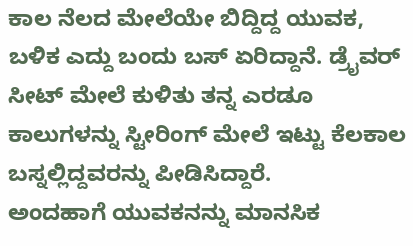ಕಾಲ ನೆಲದ ಮೇಲೆಯೇ ಬಿದ್ದಿದ್ದ ಯುವಕ, ಬಳಿಕ ಎದ್ದು ಬಂದು ಬಸ್ ಏರಿದ್ದಾನೆ. ಡ್ರೈವರ್ ಸೀಟ್ ಮೇಲೆ ಕುಳಿತು ತನ್ನ ಎರಡೂ ಕಾಲುಗಳನ್ನು ಸ್ಟೀರಿಂಗ್ ಮೇಲೆ ಇಟ್ಟು ಕೆಲಕಾಲ ಬಸ್ನಲ್ಲಿದ್ದವರನ್ನು ಪೀಡಿಸಿದ್ದಾರೆ.
ಅಂದಹಾಗೆ ಯುವಕನನ್ನು ಮಾನಸಿಕ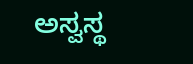ಅಸ್ವಸ್ಥ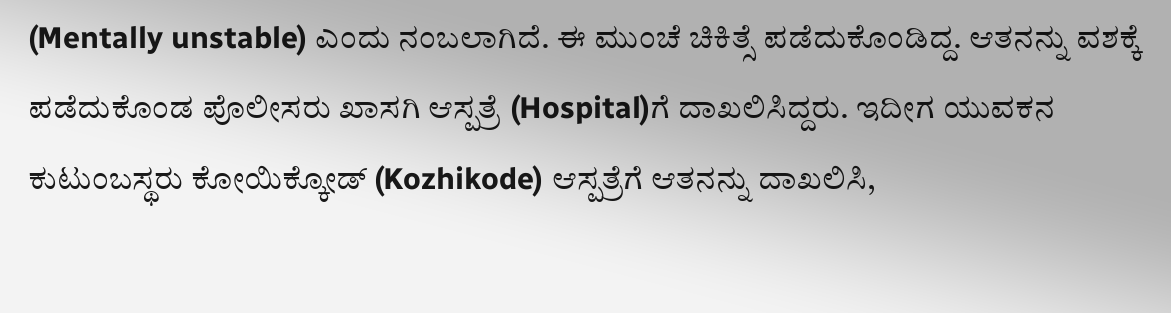(Mentally unstable) ಎಂದು ನಂಬಲಾಗಿದೆ. ಈ ಮುಂಚೆ ಚಿಕಿತ್ಸೆ ಪಡೆದುಕೊಂಡಿದ್ದ. ಆತನನ್ನು ವಶಕ್ಕೆ ಪಡೆದುಕೊಂಡ ಪೊಲೀಸರು ಖಾಸಗಿ ಆಸ್ಪತ್ರೆ (Hospital)ಗೆ ದಾಖಲಿಸಿದ್ದರು. ಇದೀಗ ಯುವಕನ ಕುಟುಂಬಸ್ಥರು ಕೋಯಿಕ್ಕೋಡ್ (Kozhikode) ಆಸ್ಪತ್ರೆಗೆ ಆತನನ್ನು ದಾಖಲಿಸಿ,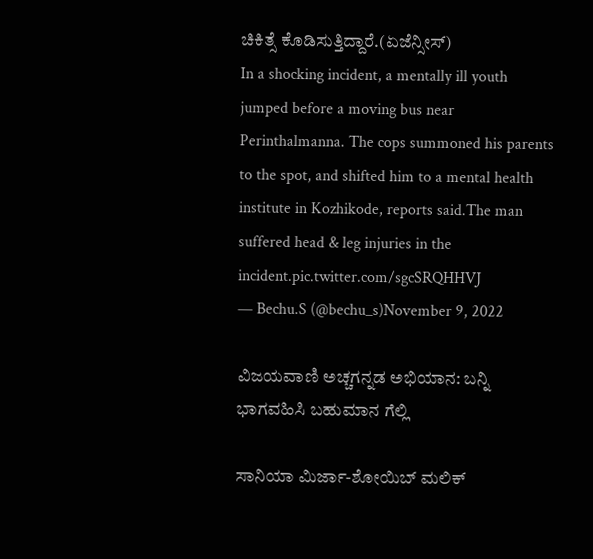ಚಿಕಿತ್ಸೆ ಕೊಡಿಸುತ್ತಿದ್ದಾರೆ.(ಏಜೆನ್ಸೀಸ್)
In a shocking incident, a mentally ill youth jumped before a moving bus near Perinthalmanna. The cops summoned his parents to the spot, and shifted him to a mental health institute in Kozhikode, reports said.The man suffered head & leg injuries in the incident.pic.twitter.com/sgcSRQHHVJ
— Bechu.S (@bechu_s)November 9, 2022

ವಿಜಯವಾಣಿ ಅಚ್ಚಗನ್ನಡ ಅಭಿಯಾನ: ಬನ್ನಿ ಭಾಗವಹಿಸಿ ಬಹುಮಾನ ಗೆಲ್ಲಿ

ಸಾನಿಯಾ ಮಿರ್ಜಾ-ಶೋಯಿಬ್ ಮಲಿಕ್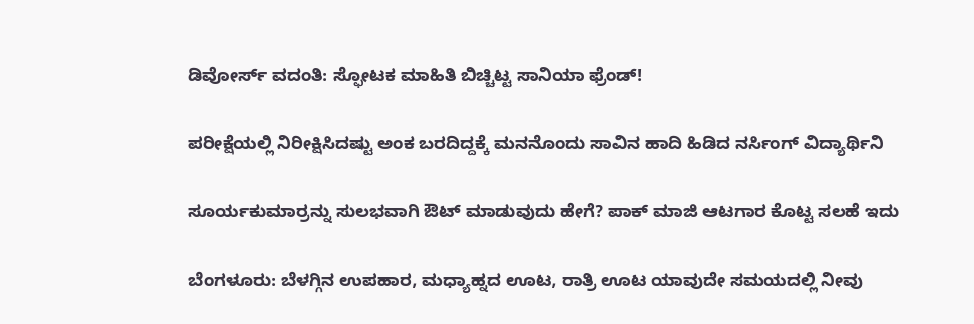ಡಿವೋರ್ಸ್ ವದಂತಿ: ಸ್ಫೋಟಕ ಮಾಹಿತಿ ಬಿಚ್ಚಿಟ್ಟ ಸಾನಿಯಾ ಫ್ರೆಂಡ್!

ಪರೀಕ್ಷೆಯಲ್ಲಿ ನಿರೀಕ್ಷಿಸಿದಷ್ಟು ಅಂಕ ಬರದಿದ್ದಕ್ಕೆ ಮನನೊಂದು ಸಾವಿನ ಹಾದಿ ಹಿಡಿದ ನರ್ಸಿಂಗ್ ವಿದ್ಯಾರ್ಥಿನಿ

ಸೂರ್ಯಕುಮಾರ್ರನ್ನು ಸುಲಭವಾಗಿ ಔಟ್ ಮಾಡುವುದು ಹೇಗೆ? ಪಾಕ್ ಮಾಜಿ ಆಟಗಾರ ಕೊಟ್ಟ ಸಲಹೆ ಇದು

ಬೆಂಗಳೂರು: ಬೆಳಗ್ಗಿನ ಉಪಹಾರ, ಮಧ್ಯಾಹ್ನದ ಊಟ, ರಾತ್ರಿ ಊಟ ಯಾವುದೇ ಸಮಯದಲ್ಲಿ ನೀವು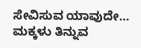ಸೇವಿಸುವ ಯಾವುದೇ…
ಮಕ್ಕಳು ತಿನ್ನುವ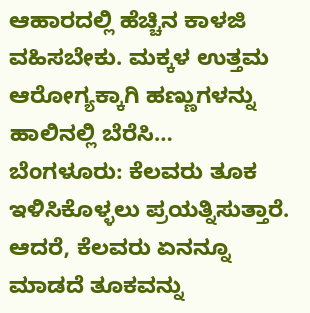ಆಹಾರದಲ್ಲಿ ಹೆಚ್ಚಿನ ಕಾಳಜಿ ವಹಿಸಬೇಕು. ಮಕ್ಕಳ ಉತ್ತಮ ಆರೋಗ್ಯಕ್ಕಾಗಿ ಹಣ್ಣುಗಳನ್ನು ಹಾಲಿನಲ್ಲಿ ಬೆರೆಸಿ…
ಬೆಂಗಳೂರು: ಕೆಲವರು ತೂಕ ಇಳಿಸಿಕೊಳ್ಳಲು ಪ್ರಯತ್ನಿಸುತ್ತಾರೆ. ಆದರೆ, ಕೆಲವರು ಏನನ್ನೂ ಮಾಡದೆ ತೂಕವನ್ನು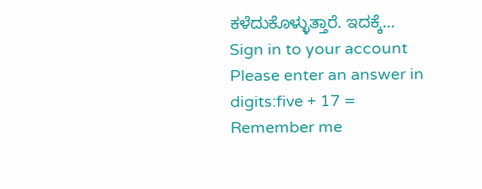ಕಳೆದುಕೊಳ್ಳುತ್ತಾರೆ. ಇದಕ್ಕೆ…
Sign in to your account
Please enter an answer in digits:five + 17 =
Remember me